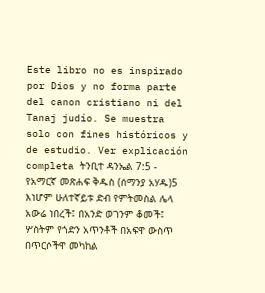Este libro no es inspirado por Dios y no forma parte del canon cristiano ni del Tanaj judío. Se muestra solo con fines históricos y de estudio. Ver explicación completa ትንቢተ ዳንኤል 7:5 - የአማርኛ መጽሐፍ ቅዱስ (ሰማንያ አሃዱ)5 እነሆም ሁለተኛይቱ ድብ የምትመስል ሌላ አውሬ ነበረች፤ በአንድ ወገንም ቆመች፤ ሦስትም የጎድን አጥንቶች በአፍዋ ውስጥ በጥርሶችዋ መካከል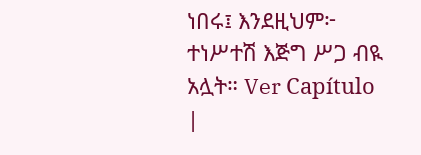ነበሩ፤ እንደዚህም፦ ተነሥተሽ እጅግ ሥጋ ብዪ አሏት። Ver Capítulo |